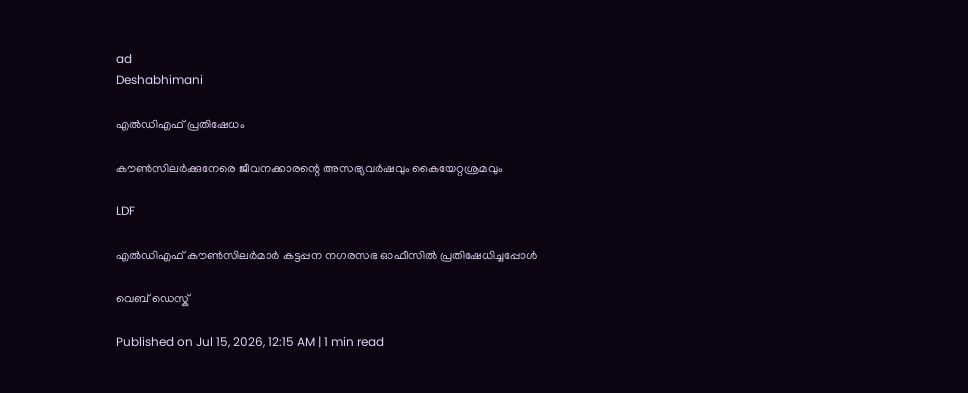ad
Deshabhimani

എല്‍ഡിഎഫ് പ്രതിഷേധം

കൗണ്‍സിലര്‍ക്കുനേരെ ജീവനക്കാരന്റെ അസഭ്യവര്‍ഷവും കൈയേറ്റശ്രമവും

LDF

എല്‍ഡിഎഫ് കൗണ്‍സിലര്‍മാര്‍ കട്ടപ്പന നഗരസഭ ഓഫീസില്‍ പ്രതിഷേധിച്ചപ്പോള്‍

വെബ് ഡെസ്ക്

Published on Jul 15, 2026, 12:15 AM | 1 min read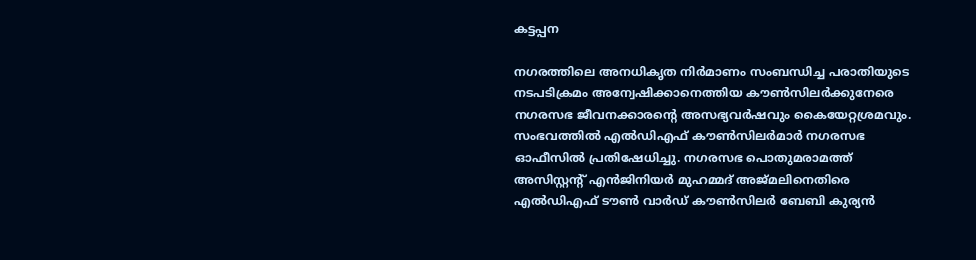കട്ടപ്പന

നഗരത്തിലെ അനധികൃത നിര്‍മാണം സംബന്ധിച്ച പരാതിയുടെ നടപടിക്രമം അന്വേഷിക്കാനെത്തിയ കൗണ്‍സിലര്‍ക്കുനേരെ നഗരസഭ ജീവനക്കാരന്റെ അസഭ്യവര്‍ഷവും കൈയേറ്റശ്രമവും. സംഭവത്തില്‍ എല്‍ഡിഎഫ് കൗണ്‍സിലര്‍മാര്‍ നഗരസഭ ഓഫീസില്‍ പ്രതിഷേധിച്ചു. നഗരസഭ പൊതുമരാമത്ത് അസിസ്റ്റന്റ് എന്‍ജിനിയര്‍ മുഹമ്മദ് അജ്മലിനെതിരെ എല്‍ഡിഎഫ് ടൗണ്‍ വാര്‍ഡ് കൗണ്‍സിലര്‍ ബേബി കുര്യന്‍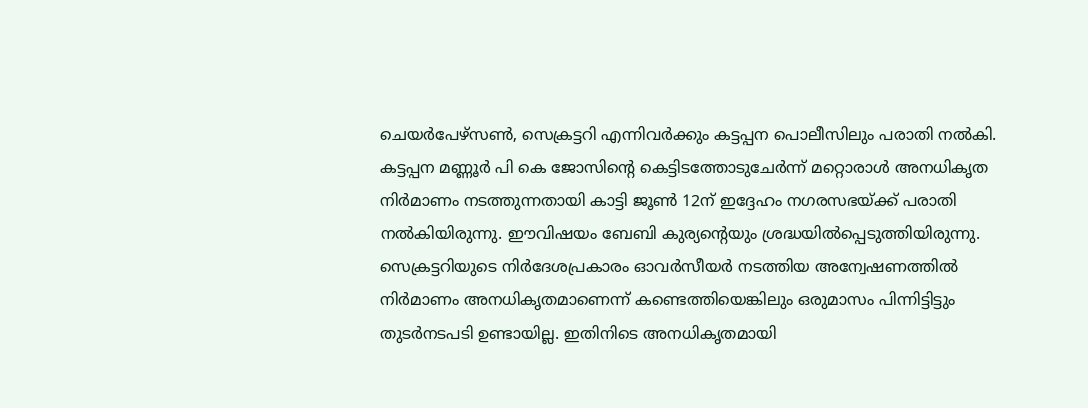ചെയര്‍പേഴ്‌സണ്‍, സെക്രട്ടറി എന്നിവര്‍ക്കും കട്ടപ്പന പൊലീസിലും പരാതി നല്‍കി. കട്ടപ്പന മണ്ണൂര്‍ പി കെ ജോസിന്റെ കെട്ടിടത്തോടുചേര്‍ന്ന് മറ്റൊരാള്‍ അനധികൃത നിര്‍മാണം നടത്തുന്നതായി കാട്ടി ജൂണ്‍ 12ന് ഇദ്ദേഹം നഗരസഭയ്ക്ക് പരാതി നല്‍കിയിരുന്നു. ഈവിഷയം ബേബി കുര്യന്റെയും ശ്രദ്ധയില്‍പ്പെടുത്തിയിരുന്നു. സെക്രട്ടറിയുടെ നിര്‍ദേശപ്രകാരം ഓവര്‍സീയര്‍ നടത്തിയ അന്വേഷണത്തില്‍ നിര്‍മാണം അനധികൃതമാണെന്ന് കണ്ടെത്തിയെങ്കിലും ഒരുമാസം പിന്നിട്ടിട്ടും തുടര്‍നടപടി ഉണ്ടായില്ല. ഇതിനിടെ അനധികൃതമായി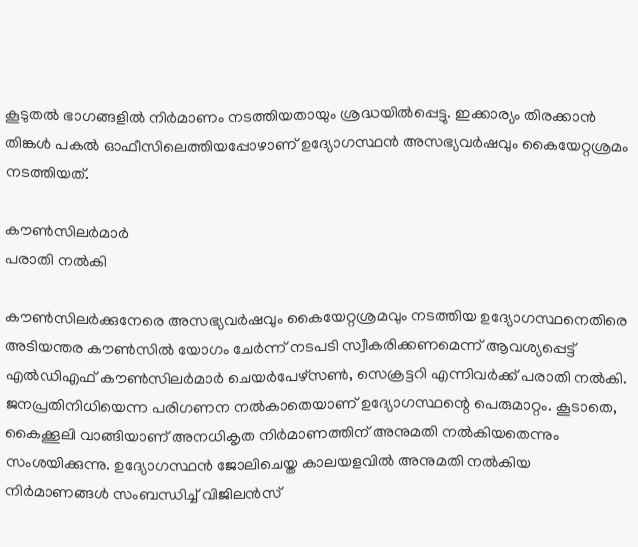കൂടുതല്‍ ഭാഗങ്ങളില്‍ നിര്‍മാണം നടത്തിയതായും ശ്രദ്ധയില്‍പ്പെട്ടു. ഇക്കാര്യം തിരക്കാന്‍ തിങ്കള്‍ പകല്‍ ഓഫീസിലെത്തിയപ്പോഴാണ് ഉദ്യോഗസ്ഥന്‍ അസഭ്യവര്‍ഷവും കൈയേറ്റശ്രമം നടത്തിയത്.

കൗണ്‍സിലര്‍മാര്‍
പരാതി നല്‍കി

കൗണ്‍സിലര്‍ക്കുനേരെ അസഭ്യവര്‍ഷവും കൈയേറ്റശ്രമവും നടത്തിയ ഉദ്യോഗസ്ഥനെതിരെ അടിയന്തര കൗണ്‍സില്‍ യോഗം ചേര്‍ന്ന് നടപടി സ്വീകരിക്കണമെന്ന് ആവശ്യപ്പെട്ട് എല്‍ഡിഎഫ് കൗണ്‍സിലര്‍മാര്‍ ചെയര്‍പേഴ്‌സണ്‍, സെക്രട്ടറി എന്നിവര്‍ക്ക് പരാതി നല്‍കി. ജനപ്രതിനിധിയെന്ന പരിഗണന നല്‍കാതെയാണ് ഉദ്യോഗസ്ഥന്റെ പെരുമാറ്റം. കൂടാതെ, കൈക്കൂലി വാങ്ങിയാണ് അനധികൃത നിര്‍മാണത്തിന് അനുമതി നല്‍കിയതെന്നും സംശയിക്കുന്നു. ഉദ്യോഗസ്ഥന്‍ ജോലിചെയ്ത കാലയളവില്‍ അനുമതി നല്‍കിയ നിര്‍മാണങ്ങള്‍ സംബന്ധിച്ച് വിജിലന്‍സ്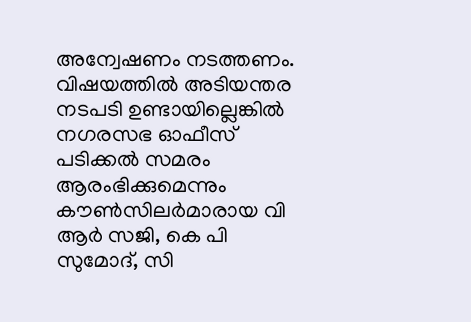അന്വേഷണം നടത്തണം. വിഷയത്തില്‍ അടിയന്തര നടപടി ഉണ്ടായില്ലെങ്കില്‍ നഗരസഭ ഓഫീസ് പടിക്കല്‍ സമരം ആരംഭിക്കുമെന്നും കൗണ്‍സിലര്‍മാരായ വി ആര്‍ സജി, കെ പി സുമോദ്, സി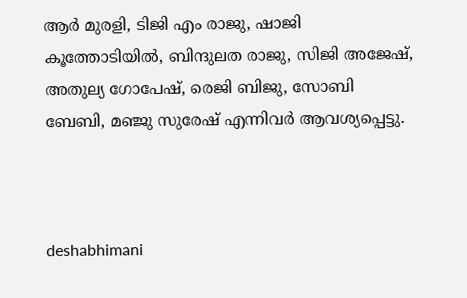ആര്‍ മുരളി, ടിജി എം രാജു, ഷാജി കൂത്തോടിയില്‍, ബിന്ദുലത രാജു, സിജി അജേഷ്, അതുല്യ ഗോപേഷ്, രെജി ബിജു, സോബി ബേബി, മഞ്ജു സുരേഷ് എന്നിവര്‍ ആവശ്യപ്പെട്ടു.



deshabhimani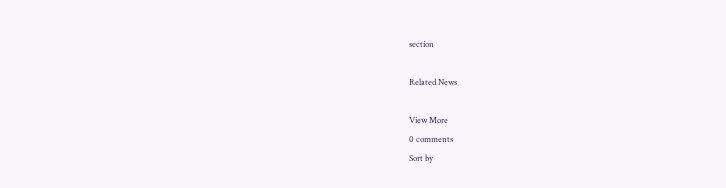section

Related News

View More
0 comments
Sort by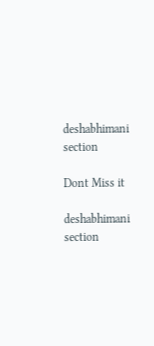deshabhimani section

Dont Miss it

deshabhimani section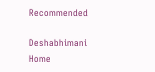Recommended

Deshabhimani
Home